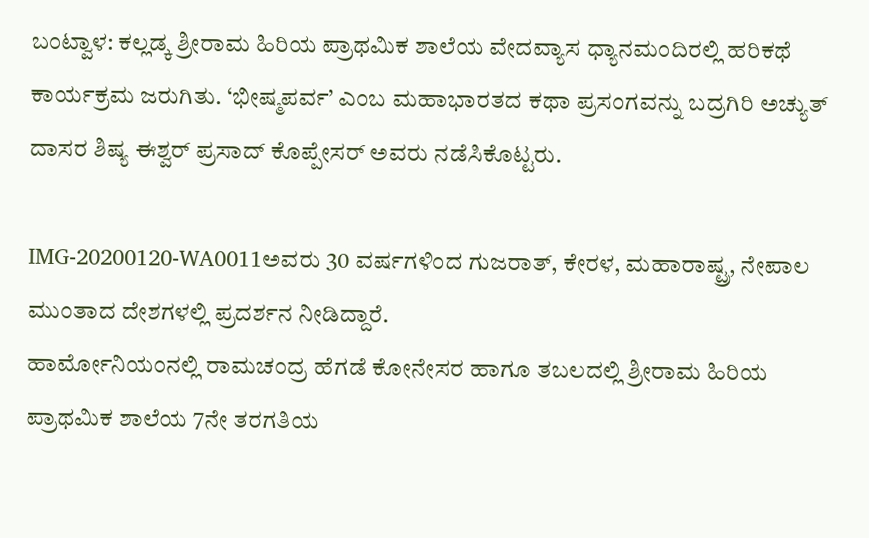ಬಂಟ್ವಾಳ: ಕಲ್ಲಡ್ಕ ಶ್ರೀರಾಮ ಹಿರಿಯ ಪ್ರಾಥಮಿಕ ಶಾಲೆಯ ವೇದವ್ಯಾಸ ಧ್ಯಾನಮಂದಿರಲ್ಲಿ ಹರಿಕಥೆ ಕಾರ್ಯಕ್ರಮ ಜರುಗಿತು. ‘ಭೀಷ್ಮಪರ್ವ’ ಎಂಬ ಮಹಾಭಾರತದ ಕಥಾ ಪ್ರಸಂಗವನ್ನು ಬದ್ರಗಿರಿ ಅಚ್ಯುತ್ ದಾಸರ ಶಿಷ್ಯ ಈಶ್ವರ್ ಪ್ರಸಾದ್ ಕೊಪ್ಪೇಸರ್ ಅವರು ನಡೆಸಿಕೊಟ್ಟರು.

IMG-20200120-WA0011ಅವರು 30 ವರ್ಷಗಳಿಂದ ಗುಜರಾತ್, ಕೇರಳ, ಮಹಾರಾಷ್ಟ್ರ, ನೇಪಾಲ ಮುಂತಾದ ದೇಶಗಳಲ್ಲಿ ಪ್ರದರ್ಶನ ನೀಡಿದ್ದಾರೆ.
ಹಾರ್ಮೋನಿಯಂನಲ್ಲಿ ರಾಮಚಂದ್ರ ಹೆಗಡೆ ಕೋನೇಸರ ಹಾಗೂ ತಬಲದಲ್ಲಿ ಶ್ರೀರಾಮ ಹಿರಿಯ ಪ್ರಾಥಮಿಕ ಶಾಲೆಯ 7ನೇ ತರಗತಿಯ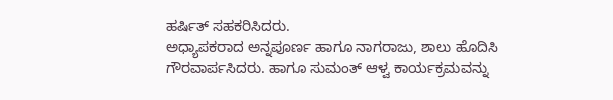ಹರ್ಷಿತ್ ಸಹಕರಿಸಿದರು.
ಅಧ್ಯಾಪಕರಾದ ಅನ್ನಪೂರ್ಣ ಹಾಗೂ ನಾಗರಾಜು, ಶಾಲು ಹೊದಿಸಿ ಗೌರವಾರ್ಪಸಿದರು. ಹಾಗೂ ಸುಮಂತ್ ಆಳ್ವ ಕಾರ್ಯಕ್ರಮವನ್ನು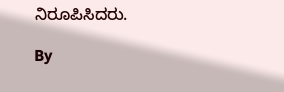ನಿರೂಪಿಸಿದರು.

By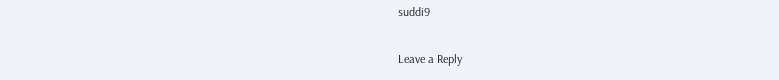suddi9

Leave a Reply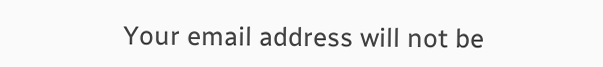Your email address will not be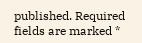published. Required fields are marked *